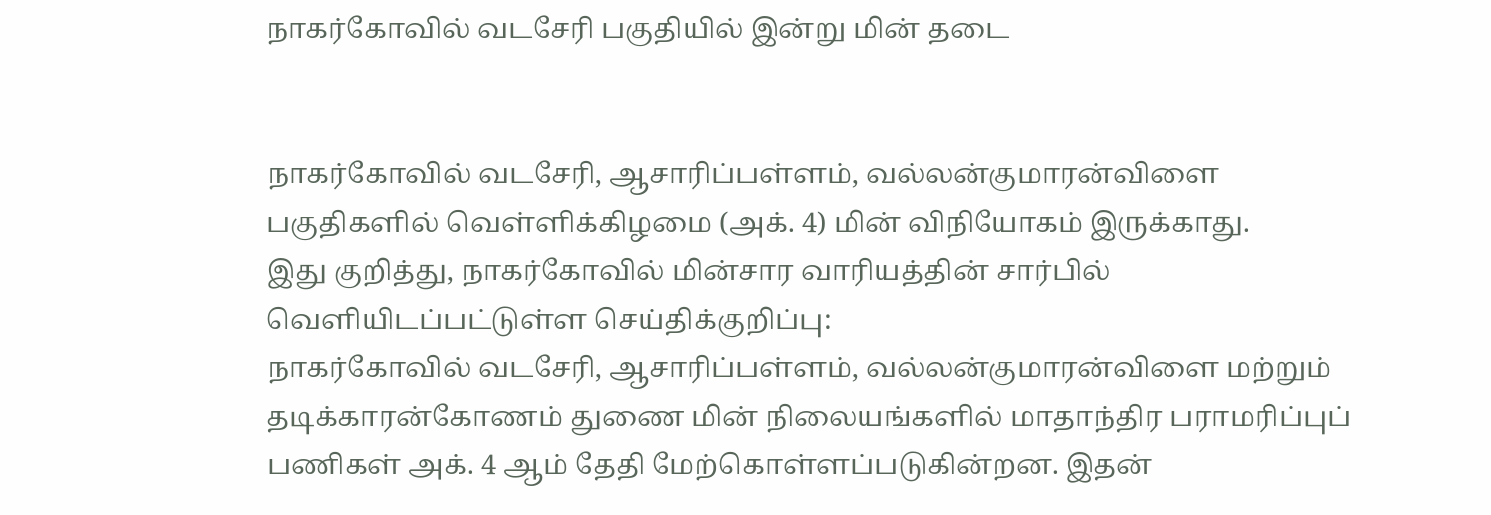நாகர்கோவில் வடசேரி பகுதியில் இன்று மின் தடை


நாகர்கோவில் வடசேரி, ஆசாரிப்பள்ளம், வல்லன்குமாரன்விளை பகுதிகளில் வெள்ளிக்கிழமை (அக். 4) மின் விநியோகம் இருக்காது.
இது குறித்து, நாகர்கோவில் மின்சார வாரியத்தின் சார்பில் வெளியிடப்பட்டுள்ள செய்திக்குறிப்பு:
நாகர்கோவில் வடசேரி, ஆசாரிப்பள்ளம், வல்லன்குமாரன்விளை மற்றும் தடிக்காரன்கோணம் துணை மின் நிலையங்களில் மாதாந்திர பராமரிப்புப் பணிகள் அக். 4 ஆம் தேதி மேற்கொள்ளப்படுகின்றன. இதன்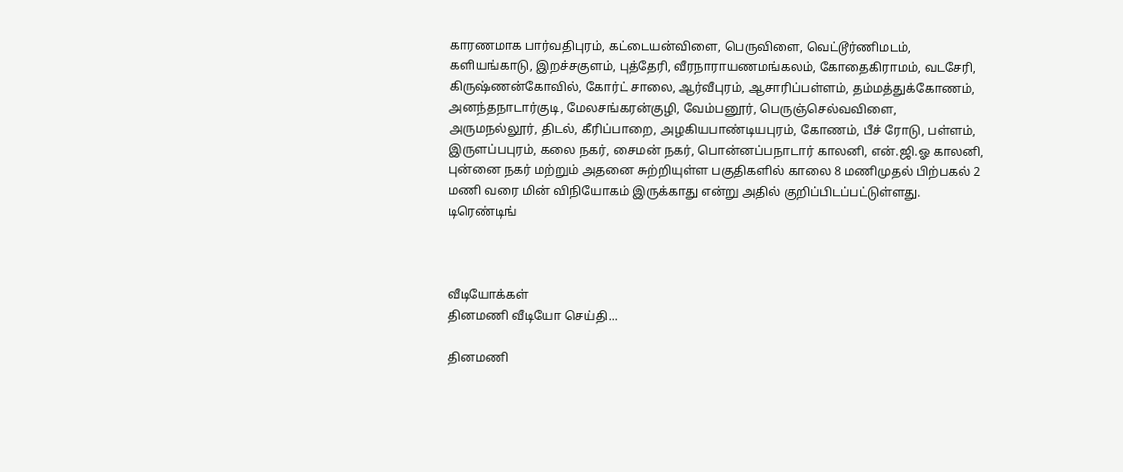காரணமாக பார்வதிபுரம், கட்டையன்விளை, பெருவிளை, வெட்டூர்ணிமடம், களியங்காடு, இறச்சகுளம், புத்தேரி, வீரநாராயணமங்கலம், கோதைகிராமம், வடசேரி, கிருஷ்ணன்கோவில், கோர்ட் சாலை, ஆர்வீபுரம், ஆசாரிப்பள்ளம், தம்மத்துக்கோணம், அனந்தநாடார்குடி, மேலசங்கரன்குழி, வேம்பனூர், பெருஞ்செல்வவிளை, அருமநல்லூர், திடல், கீரிப்பாறை, அழகியபாண்டியபுரம், கோணம், பீச் ரோடு, பள்ளம், இருளப்பபுரம், கலை நகர், சைமன் நகர், பொன்னப்பநாடார் காலனி, என்.ஜி.ஓ காலனி, புன்னை நகர் மற்றும் அதனை சுற்றியுள்ள பகுதிகளில் காலை 8 மணிமுதல் பிற்பகல் 2 மணி வரை மின் விநியோகம் இருக்காது என்று அதில் குறிப்பிடப்பட்டுள்ளது.
டிரெண்டிங்



வீடியோக்கள்
தினமணி வீடியோ செய்தி...

தினமணி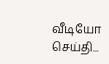வீடியோ செய்தி...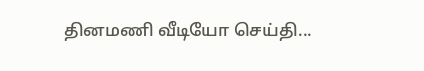தினமணி வீடியோ செய்தி...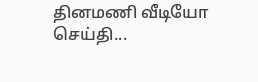தினமணி வீடியோ செய்தி...